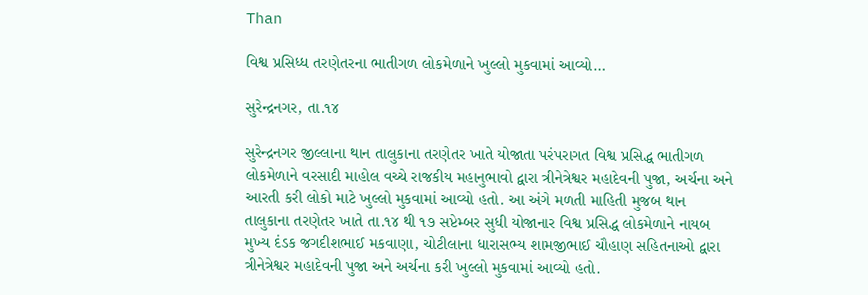Than

વિશ્વ પ્રસિધ્ધ તરણેતરના ભાતીગળ લોકમેળાને ખુલ્લો મુકવામાં આવ્યો…

સુરેન્દ્રનગર, તા.૧૪

સુરેન્દ્રનગર જીલ્લાના થાન તાલુકાના તરણેતર ખાતે યોજાતા પરંપરાગત વિશ્વ પ્રસિદ્ધ ભાતીગળ લોકમેળાને વરસાદી માહોલ વચ્ચે રાજકીય મહાનુભાવો દ્વારા ત્રીનેત્રેશ્વર મહાદેવની પુજા, અર્ચના અને આરતી કરી લોકો માટે ખુલ્લો મુકવામાં આવ્યો હતો. આ અંગે મળતી માહિતી મુજબ થાન તાલુકાના તરણેતર ખાતે તા.૧૪ થી ૧૭ સપ્ટેમ્બર સુધી યોજાનાર વિશ્વ પ્રસિદ્ધ લોકમેળાને નાયબ મુખ્ય દંડક જગદીશભાઈ મકવાણા, ચોટીલાના ધારાસભ્ય શામજીભાઈ ચૌહાણ સહિતનાઓ દ્વારા ત્રીનેત્રેશ્વર મહાદેવની પુજા અને અર્ચના કરી ખુલ્લો મુકવામાં આવ્યો હતો.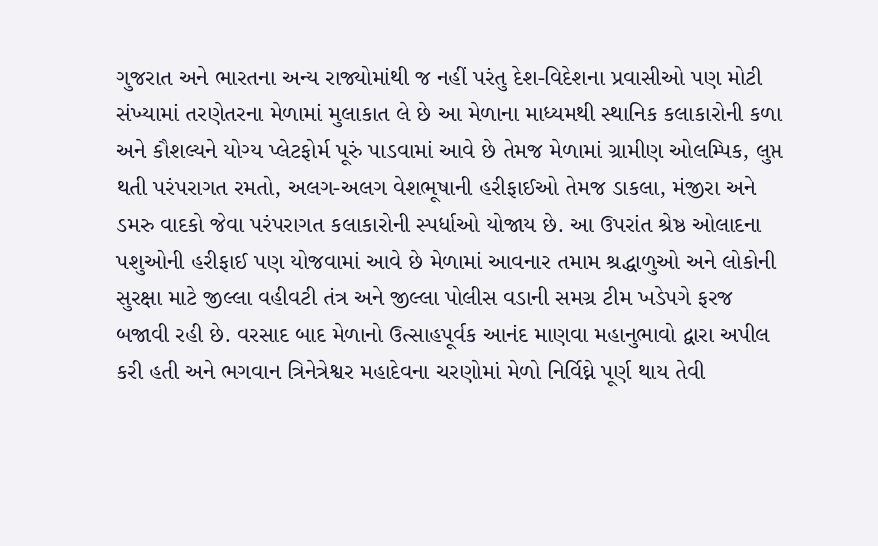ગુજરાત અને ભારતના અન્ય રાજ્યોમાંથી જ નહીં પરંતુ દેશ-વિદેશના પ્રવાસીઓ પણ મોટી સંખ્યામાં તરણેતરના મેળામાં મુલાકાત લે છે આ મેળાના માધ્યમથી સ્થાનિક કલાકારોની કળા અને કૌશલ્યને યોગ્ય પ્લેટફોર્મ પૂરું પાડવામાં આવે છે તેમજ મેળામાં ગ્રામીણ ઓલમ્પિક, લુપ્ત થતી પરંપરાગત રમતો, અલગ-અલગ વેશભૂષાની હરીફાઈઓ તેમજ ડાકલા, મંજીરા અને ડમરુ વાદકો જેવા પરંપરાગત કલાકારોની સ્પર્ધાઓ યોજાય છે. આ ઉપરાંત શ્રેષ્ઠ ઓલાદના પશુઓની હરીફાઈ પણ યોજવામાં આવે છે મેળામાં આવનાર તમામ શ્રદ્ધાળુઓ અને લોકોની સુરક્ષા માટે જીલ્લા વહીવટી તંત્ર અને જીલ્લા પોલીસ વડાની સમગ્ર ટીમ ખડેપગે ફરજ બજાવી રહી છે. વરસાદ બાદ મેળાનો ઉત્સાહપૂર્વક આનંદ માણવા મહાનુભાવો દ્વારા અપીલ કરી હતી અને ભગવાન ત્રિનેત્રેશ્વર મહાદેવના ચરણોમાં મેળો નિર્વિઘ્ને પૂર્ણ થાય તેવી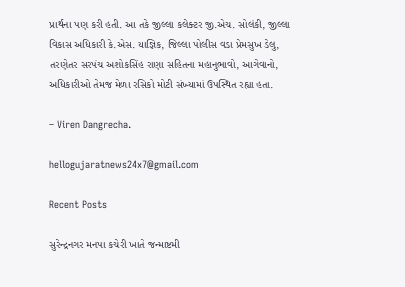પ્રાર્થના પણ કરી હતી. આ તકે જીલ્લા કલેક્ટર જી.એચ. સોલંકી, જીલ્લા વિકાસ અધિકારી કે.એસ. યાજ્ઞિક, જિલ્લા પોલીસ વડા પ્રેમસુખ ડેલુ, તરણેતર સરપંચ અશોકસિંહ રાણા સહિતના મહાનુભાવો, આગેવાનો, અધિકારીઓ તેમજ મેળા રસિકો મોટી સંખ્યામાં ઉપસ્થિત રહ્યા હતા.

– Viren Dangrecha.

hellogujaratnews24x7@gmail.com

Recent Posts

સુરેન્દ્રનગર મનપા કચેરી ખાતે જન્માષ્ટમી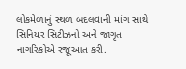લોકમેળાનું સ્થળ બદલવાની માંગ સાથે સિનિયર સિટીઝનો અને જાગૃત નાગરિકોએ રજૂઆત કરી.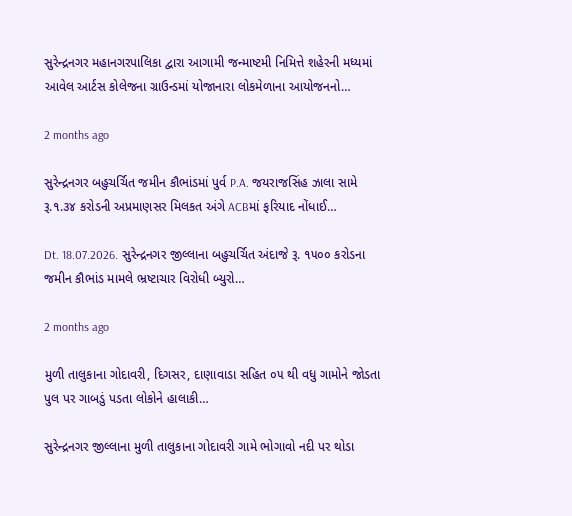સુરેન્દ્રનગર મહાનગરપાલિકા દ્વારા આગામી જન્માષ્ટમી નિમિત્તે શહેરની મધ્યમાં આવેલ આર્ટસ કોલેજના ગ્રાઉન્ડમાં યોજાનારા લોકમેળાના આયોજનનો…

2 months ago

સુરેન્દ્રનગર બહુચર્ચિત જમીન કૌભાંડમાં પુર્વ P.A. જયરાજસિંહ ઝાલા સામે રૂ.૧.૩૪ કરોડની અપ્રમાણસર મિલકત અંગે ACBમાં ફરિયાદ નોંધાઈ…

Dt. 18.07.2026. સુરેન્દ્રનગર જીલ્લાના બહુચર્ચિત અંદાજે રૂ. ૧૫૦૦ કરોડના જમીન કૌભાંડ મામલે ભ્રષ્ટાચાર વિરોધી બ્યુરો…

2 months ago

મુળી તાલુકાના ગોદાવરી, દિગસર, દાણાવાડા સહિત ૦૫ થી વધુ ગામોને જોડતા પુલ પર ગાબડું પડતા લોકોને હાલાકી…

સુરેન્દ્રનગર જીલ્લાના મુળી તાલુકાના ગોદાવરી ગામે ભોગાવો નદી પર થોડા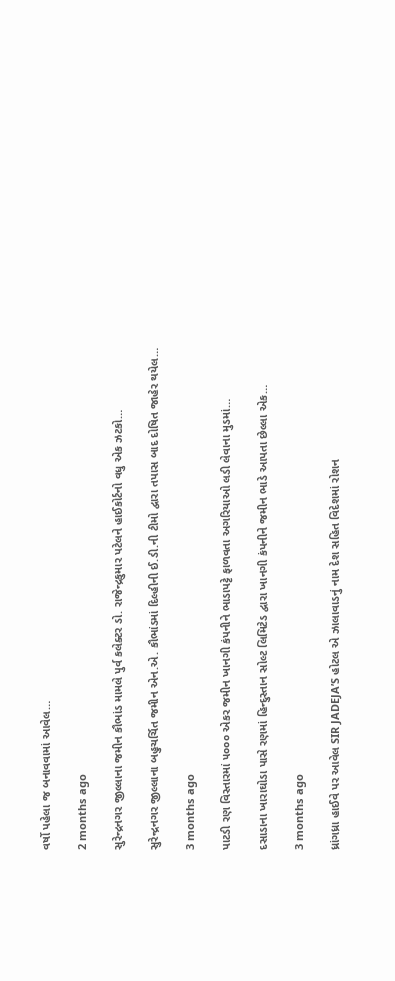વર્ષો પહેલા જ બનાવવામાં આવેલ…

2 months ago

સુરેન્દ્રનગર જીલ્લાના જમીન કૌભાંડ મામલે પુર્વ કલેક્ટર ડો. રાજેન્દ્રકુમાર પટેલને હાઈકોર્ટનો વધુ એક ઝટકો…

સુરેન્દ્રનગર જીલ્લાના બહુચર્ચિત જમીન એન.એ. કૌભાંડમાં દિલ્હીની ઈ.ડી.ની ટીમો દ્વારા તપાસ બાદ દોષિત જાહેર થયેલ…

3 months ago

પાટડી રણ વિસ્તારમાં ૫૦૦૦ એકર જમીન ખાનગી કંપનીને ભાડાપટ્ટે ફાળવતા અગરિયાઓ લડી લેવાના મુડમાં…

દસાડાના ખારાઘોડા પાસે રણમાં હિન્દુસ્તાન સોલ્ટ લિમિટેડ દ્વારા ખાનગી કંપનીને જમીન ભાડે આપતા છેલ્લા એક…

3 months ago

ધ્રાંગધ્રા હાઈવે પર આવેલ SIR JADEJA’S હોટલ એ ઝાલાવાડનું નામ દેશ સહિત વિદેશમાં રોશન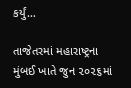કર્યું…

તાજેતરમાં મહારાષ્ટ્રના મુંબઈ ખાતે જુન ૨૦૨૬માં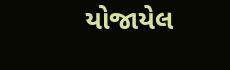યોજાયેલ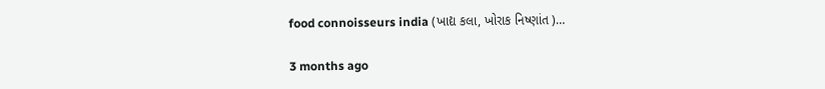food connoisseurs india (ખાદ્ય કલા, ખોરાક નિષ્ણાંત )…

3 months ago